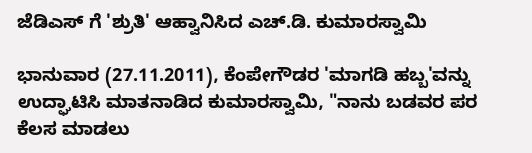ಜೆಡಿಎಸ್ ಗೆ 'ಶ್ರುತಿ' ಆಹ್ವಾನಿಸಿದ ಎಚ್.ಡಿ. ಕುಮಾರಸ್ವಾಮಿ

ಭಾನುವಾರ (27.11.2011), ಕೆಂಪೇಗೌಡರ 'ಮಾಗಡಿ ಹಬ್ಬ'ವನ್ನು ಉದ್ಘಾಟಿಸಿ ಮಾತನಾಡಿದ ಕುಮಾರಸ್ವಾಮಿ, "ನಾನು ಬಡವರ ಪರ ಕೆಲಸ ಮಾಡಲು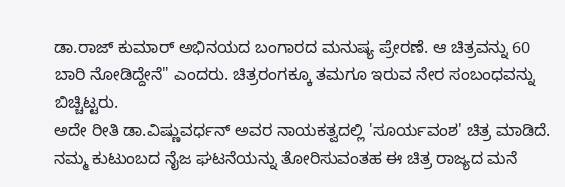ಡಾ.ರಾಜ್ ಕುಮಾರ್ ಅಭಿನಯದ ಬಂಗಾರದ ಮನುಷ್ಯ ಪ್ರೇರಣೆ. ಆ ಚಿತ್ರವನ್ನು 60 ಬಾರಿ ನೋಡಿದ್ದೇನೆ" ಎಂದರು. ಚಿತ್ರರಂಗಕ್ಕೂ ತಮಗೂ ಇರುವ ನೇರ ಸಂಬಂಧವನ್ನು ಬಿಚ್ಚಿಟ್ಟರು.
ಅದೇ ರೀತಿ ಡಾ.ವಿಷ್ಣುವರ್ಧನ್ ಅವರ ನಾಯಕತ್ವದಲ್ಲಿ 'ಸೂರ್ಯವಂಶ' ಚಿತ್ರ ಮಾಡಿದೆ. ನಮ್ಮ ಕುಟುಂಬದ ನೈಜ ಘಟನೆಯನ್ನು ತೋರಿಸುವಂತಹ ಈ ಚಿತ್ರ ರಾಜ್ಯದ ಮನೆ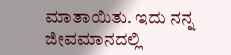ಮಾತಾಯಿತು. ಇದು ನನ್ನ ಜೀವಮಾನದಲ್ಲಿ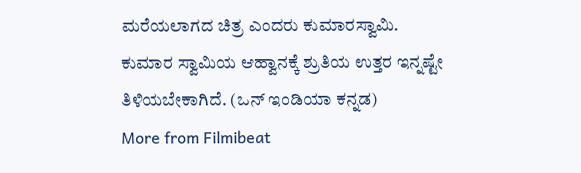ಮರೆಯಲಾಗದ ಚಿತ್ರ ಎಂದರು ಕುಮಾರಸ್ವಾಮಿ. ಕುಮಾರ ಸ್ವಾಮಿಯ ಆಹ್ವಾನಕ್ಕೆ ಶ್ರುತಿಯ ಉತ್ತರ ಇನ್ನಷ್ಟೇ ತಿಳಿಯಬೇಕಾಗಿದೆ. (ಒನ್ ಇಂಡಿಯಾ ಕನ್ನಡ)
More from Filmibeat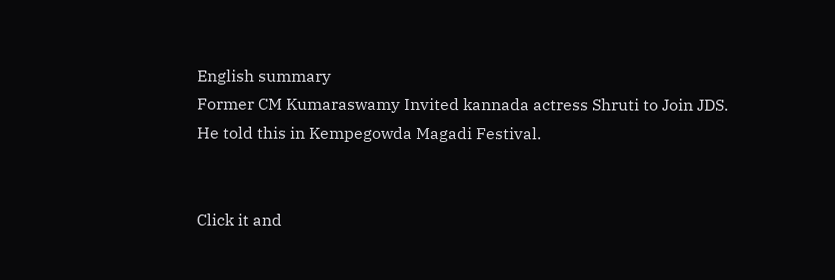English summary
Former CM Kumaraswamy Invited kannada actress Shruti to Join JDS. He told this in Kempegowda Magadi Festival.


Click it and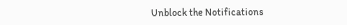Unblock the Notifications